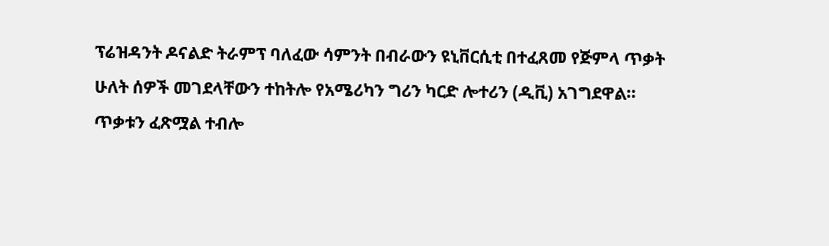ፕሬዝዳንት ዶናልድ ትራምፕ ባለፈው ሳምንት በብራውን ዩኒቨርሲቲ በተፈጸመ የጅምላ ጥቃት ሁለት ሰዎች መገደላቸውን ተከትሎ የአሜሪካን ግሪን ካርድ ሎተሪን (ዲቪ) አገግደዋል።
ጥቃቱን ፈጽሟል ተብሎ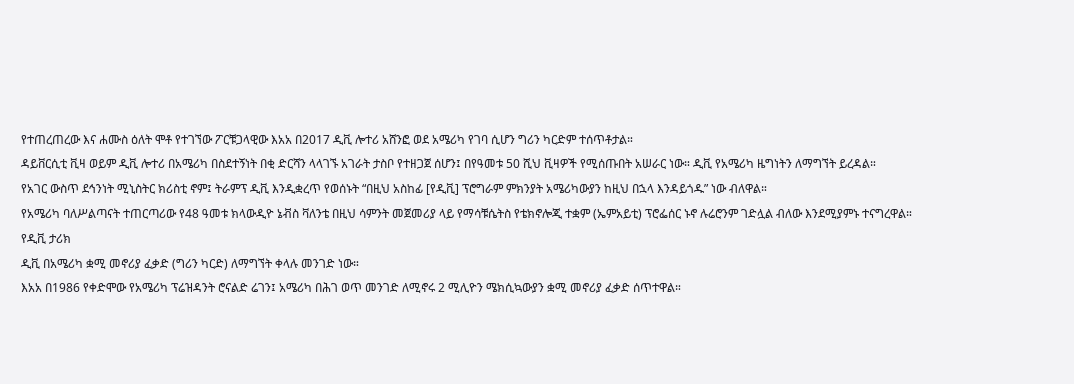የተጠረጠረው እና ሐሙስ ዕለት ሞቶ የተገኘው ፖርቹጋላዊው እአአ በ2017 ዲቪ ሎተሪ አሸንፎ ወደ አሜሪካ የገባ ሲሆን ግሪን ካርድም ተሰጥቶታል።
ዳይቨርሲቲ ቪዛ ወይም ዲቪ ሎተሪ በአሜሪካ በስደተኝነት በቂ ድርሻን ላላገኙ አገራት ታስቦ የተዘጋጀ ሰሆን፤ በየዓመቱ 50 ሺህ ቪዛዎች የሚሰጡበት አሠራር ነው። ዲቪ የአሜሪካ ዜግነትን ለማግኘት ይረዳል።
የአገር ውስጥ ደኅንነት ሚኒስትር ክሪስቲ ኖም፤ ትራምፕ ዲቪ እንዲቋረጥ የወሰኑት “በዚህ አስከፊ [የዲቪ] ፕሮግራም ምክንያት አሜሪካውያን ከዚህ በኋላ እንዳይጎዱ” ነው ብለዋል።
የአሜሪካ ባለሥልጣናት ተጠርጣሪው የ48 ዓመቱ ክላውዲዮ ኔቭስ ቫለንቴ በዚህ ሳምንት መጀመሪያ ላይ የማሳቹሴትስ የቴክኖሎጂ ተቋም (ኤምአይቲ) ፕሮፌሰር ኑኖ ሉሬሮንም ገድሏል ብለው እንደሚያምኑ ተናግረዋል።
የዲቪ ታሪክ
ዲቪ በአሜሪካ ቋሚ መኖሪያ ፈቃድ (ግሪን ካርድ) ለማግኘት ቀላሉ መንገድ ነው።
እአአ በ1986 የቀድሞው የአሜሪካ ፕሬዝዳንት ሮናልድ ሬገን፤ አሜሪካ በሕገ ወጥ መንገድ ለሚኖሩ 2 ሚሊዮን ሜክሲኳውያን ቋሚ መኖሪያ ፈቃድ ሰጥተዋል።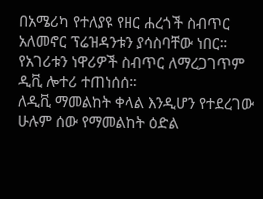በአሜሪካ የተለያዩ የዘር ሐረጎች ስብጥር አለመኖር ፕሬዝዳንቱን ያሳስባቸው ነበር። የአገሪቱን ነዋሪዎች ስብጥር ለማረጋገጥም ዲቪ ሎተሪ ተጠነሰሰ።
ለዲቪ ማመልከት ቀላል እንዲሆን የተደረገው ሁሉም ሰው የማመልከት ዕድል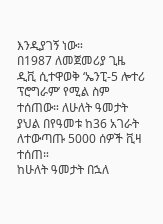እንዲያገኝ ነው።
በ1987 ለመጀመሪያ ጊዜ ዲቪ ሲተዋወቅ ‘ኤንፒ-5 ሎተሪ ፕሮግራም’ የሚል ስም ተሰጠው። ለሁለት ዓመታት ያህል በየዓመቱ ከ36 አገራት ለተውጣጡ 5000 ሰዎች ቪዛ ተሰጠ።
ከሁለት ዓመታት በኋለ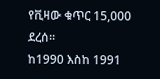የቪዛው ቁጥር 15,000 ደረሰ።
ከ1990 እስከ 1991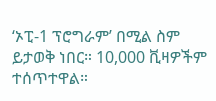‘ኦፒ-1 ፕሮግራም’ በሚል ስም ይታወቅ ነበር። 10,000 ቪዛዎችም ተሰጥተዋል።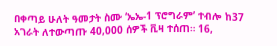በቀጣይ ሁለት ዓመታት ስሙ ‘ኤኤ-1 ፕሮግራም’ ተብሎ ከ37 አገራት ለተውጣጡ 40,000 ሰዎች ቪዛ ተሰጠ። 16,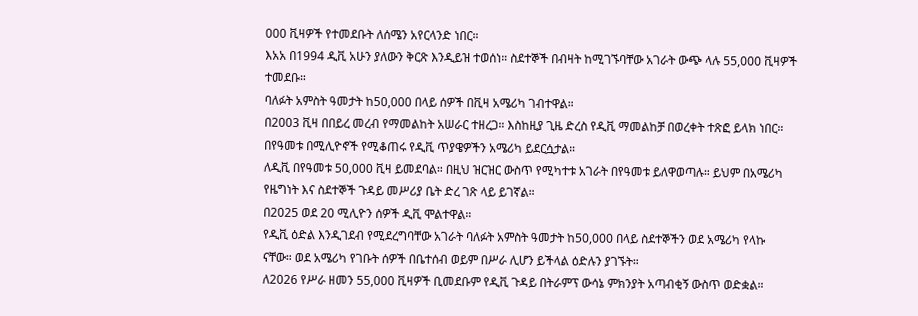000 ቪዛዎች የተመደቡት ለሰሜን አየርላንድ ነበር።
እአአ በ1994 ዲቪ አሁን ያለውን ቅርጽ እንዲይዝ ተወሰነ። ስደተኞች በብዛት ከሚገኙባቸው አገራት ውጭ ላሉ 55,000 ቪዛዎች ተመደቡ።
ባለፉት አምስት ዓመታት ከ50,000 በላይ ሰዎች በቪዛ አሜሪካ ገብተዋል።
በ2003 ቪዛ በበይረ መረብ የማመልከት አሠራር ተዘረጋ። እስከዚያ ጊዜ ድረስ የዲቪ ማመልከቻ በወረቀት ተጽፎ ይላክ ነበር።
በየዓመቱ በሚሊዮኖች የሚቆጠሩ የዲቪ ጥያዌዎችን አሜሪካ ይደርሷታል።
ለዲቪ በየዓመቱ 50,000 ቪዛ ይመደባል። በዚህ ዝርዝር ውስጥ የሚካተቱ አገራት በየዓመቱ ይለዋወጣሉ። ይህም በአሜሪካ የዜግነት እና ስደተኞች ጉዳይ መሥሪያ ቤት ድረ ገጽ ላይ ይገኛል።
በ2025 ወደ 20 ሚሊዮን ሰዎች ዲቪ ሞልተዋል።
የዲቪ ዕድል እንዲገደብ የሚደረግባቸው አገራት ባለፉት አምስት ዓመታት ከ50,000 በላይ ስደተኞችን ወደ አሜሪካ የላኩ ናቸው። ወደ አሜሪካ የገቡት ሰዎች በቤተሰብ ወይም በሥራ ሊሆን ይችላል ዕድሉን ያገኙት።
ለ2026 የሥራ ዘመን 55,000 ቪዛዎች ቢመደቡም የዲቪ ጉዳይ በትራምፕ ውሳኔ ምክንያት አጣብቂኝ ውስጥ ወድቋል።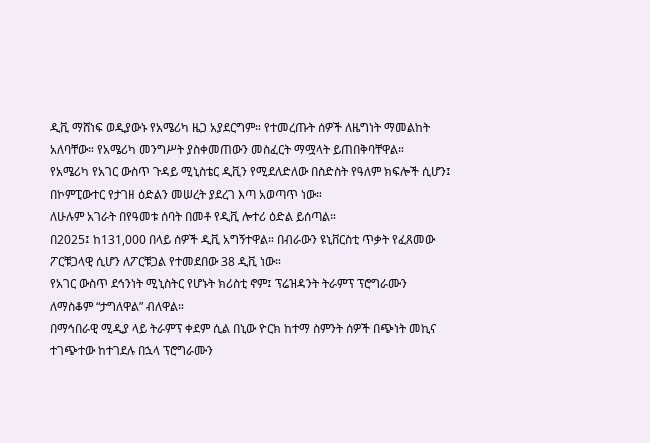ዲቪ ማሸነፍ ወዲያውኑ የአሜሪካ ዜጋ አያደርግም። የተመረጡት ሰዎች ለዜግነት ማመልከት አለባቸው። የአሜሪካ መንግሥት ያስቀመጠውን መስፈርት ማሟላት ይጠበቅባቸዋል።
የአሜሪካ የአገር ውስጥ ጉዳይ ሚኒስቴር ዲቪን የሚደለድለው በስድስት የዓለም ክፍሎች ሲሆን፤ በኮምፒውተር የታገዘ ዕድልን መሠረት ያደረገ እጣ አወጣጥ ነው።
ለሁሉም አገራት በየዓመቱ ሰባት በመቶ የዲቪ ሎተሪ ዕድል ይሰጣል።
በ2025፤ ከ131,000 በላይ ሰዎች ዲቪ አግኝተዋል። በብራውን ዩኒቨርስቲ ጥቃት የፈጸመው ፖርቹጋላዊ ሲሆን ለፖርቹጋል የተመደበው 38 ዲቪ ነው።
የአገር ውስጥ ደኅንነት ሚኒስትር የሆኑት ክሪስቲ ኖም፤ ፕሬዝዳንት ትራምፕ ፕሮግራሙን ለማስቆም “ታግለዋል” ብለዋል።
በማኅበራዊ ሚዲያ ላይ ትራምፕ ቀደም ሲል በኒው ዮርክ ከተማ ስምንት ሰዎች በጭነት መኪና ተገጭተው ከተገደሉ በኋላ ፕሮግራሙን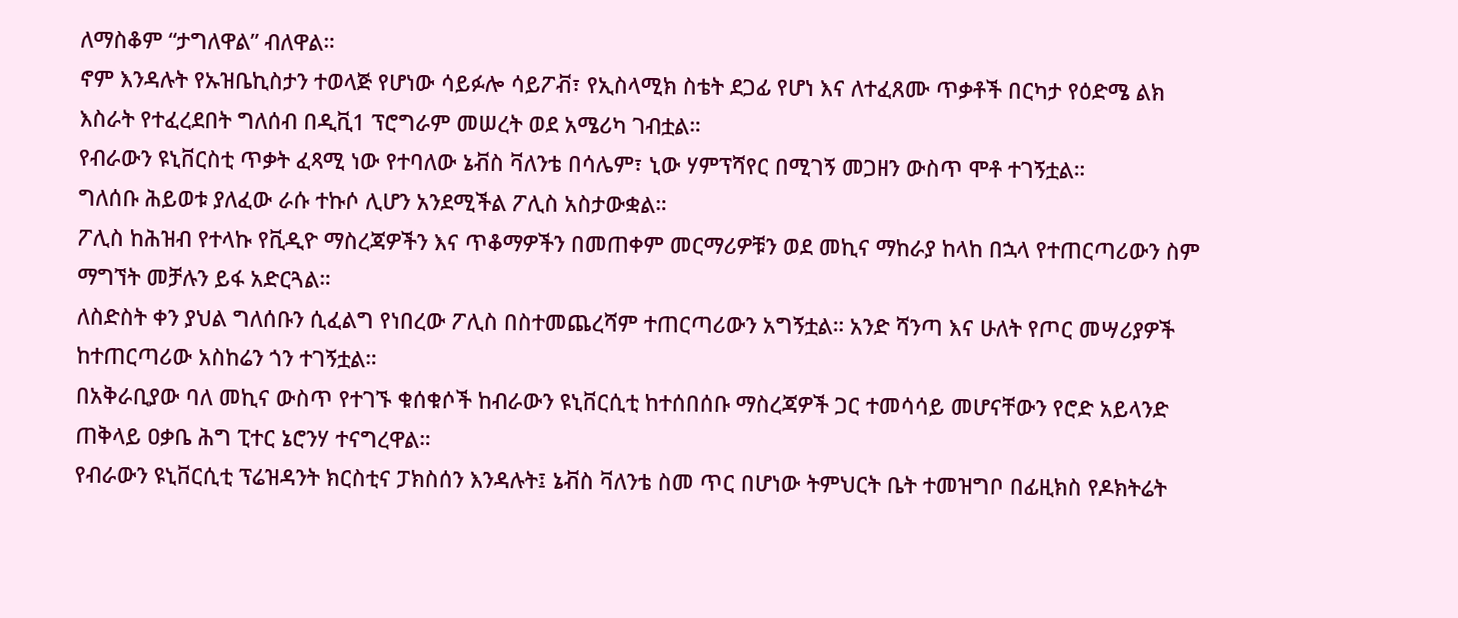ለማስቆም “ታግለዋል” ብለዋል።
ኖም እንዳሉት የኡዝቤኪስታን ተወላጅ የሆነው ሳይፉሎ ሳይፖቭ፣ የኢስላሚክ ስቴት ደጋፊ የሆነ እና ለተፈጸሙ ጥቃቶች በርካታ የዕድሜ ልክ እስራት የተፈረደበት ግለሰብ በዲቪ1 ፕሮግራም መሠረት ወደ አሜሪካ ገብቷል።
የብራውን ዩኒቨርስቲ ጥቃት ፈጻሚ ነው የተባለው ኔቭስ ቫለንቴ በሳሌም፣ ኒው ሃምፕሻየር በሚገኝ መጋዘን ውስጥ ሞቶ ተገኝቷል።
ግለሰቡ ሕይወቱ ያለፈው ራሱ ተኩሶ ሊሆን አንደሚችል ፖሊስ አስታውቋል።
ፖሊስ ከሕዝብ የተላኩ የቪዲዮ ማስረጃዎችን እና ጥቆማዎችን በመጠቀም መርማሪዎቹን ወደ መኪና ማከራያ ከላከ በኋላ የተጠርጣሪውን ስም ማግኘት መቻሉን ይፋ አድርጓል።
ለስድስት ቀን ያህል ግለሰቡን ሲፈልግ የነበረው ፖሊስ በስተመጨረሻም ተጠርጣሪውን አግኝቷል። አንድ ሻንጣ እና ሁለት የጦር መሣሪያዎች ከተጠርጣሪው አስከሬን ጎን ተገኝቷል።
በአቅራቢያው ባለ መኪና ውስጥ የተገኙ ቁሰቁሶች ከብራውን ዩኒቨርሲቲ ከተሰበሰቡ ማስረጃዎች ጋር ተመሳሳይ መሆናቸውን የሮድ አይላንድ ጠቅላይ ዐቃቤ ሕግ ፒተር ኔሮንሃ ተናግረዋል።
የብራውን ዩኒቨርሲቲ ፕሬዝዳንት ክርስቲና ፓክስሰን እንዳሉት፤ ኔቭስ ቫለንቴ ስመ ጥር በሆነው ትምህርት ቤት ተመዝግቦ በፊዚክስ የዶክትሬት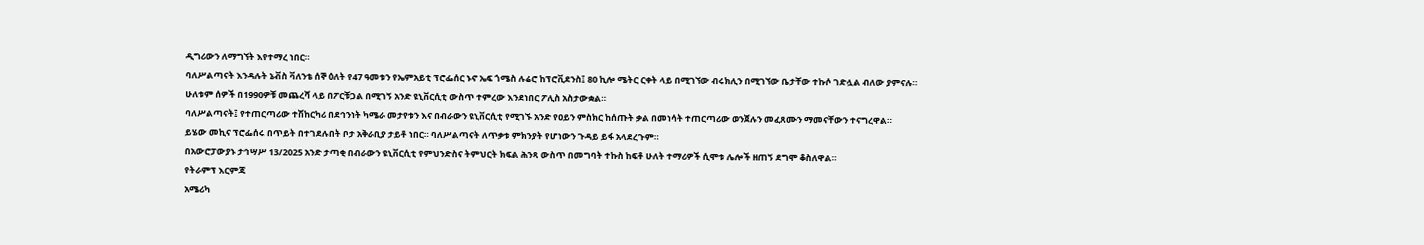ዲግሪውን ለማግኘት እየተማረ ነበር።
ባለሥልጣናት እንዳሉት ኔቭስ ቫለንቴ ሰኞ ዕለት የ47 ዓመቱን የኤምአይቲ ፕሮፌሰር ኑኖ ኤፍ ጎሜስ ሉሬሮ ከፕሮቪደንስ፤ 80 ኪሎ ሜትር ርቀት ላይ በሚገኘው ብሩክሊን በሚገኘው ቤታቸው ተኩሶ ገድሏል ብለው ያምናሉ።
ሁለቱም ሰዎች በ1990ዎቹ መጨረሻ ላይ በፖርቹጋል በሚገኝ አንድ ዩኒቨርሲቲ ውስጥ ተምረው እንደነበር ፖሊስ አስታውቋል።
ባለሥልጣናት፤ የተጠርጣሪው ተሽከርካሪ በደኅንነት ካሜራ መታየቱን እና በብራውን ዩኒቨርሲቲ የሚገኙ አንድ የዐይን ምስክር ከሰጡት ቃል በመነሳት ተጠርጣሪው ወንጀሉን መፈጸሙን ማመናቸውን ተናግረዋል።
ይሄው መኪና ፕሮፌሰሩ በጥይት በተገደሉበት ቦታ አቅራቢያ ታይቶ ነበር። ባለሥልጣናት ለጥቃቱ ምክንያት የሆነውን ጉዳይ ይፋ አላደረጉም።
በአውሮፓውያኑ ታኅሣሥ 13/2025 አንድ ታጣቂ በብራውን ዩኒቨርሲቲ የምህንድስና ትምህርት ክፍል ሕንጻ ውስጥ በመግባት ተኩስ ከፍቶ ሁለት ተማሪዎች ሲሞቱ ሌሎች ዘጠኝ ደግሞ ቆስለዋል።
የትራምፕ እርምጃ
አሜሪካ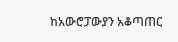ከአውሮፓውያን አቆጣጠር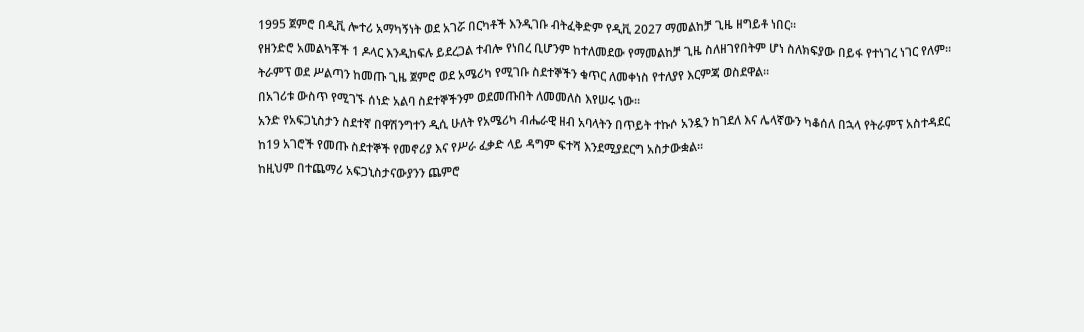1995 ጀምሮ በዲቪ ሎተሪ አማካኝነት ወደ አገሯ በርካቶች እንዲገቡ ብትፈቅድም የዲቪ 2027 ማመልከቻ ጊዜ ዘግይቶ ነበር።
የዘንድሮ አመልካቾች 1 ዶላር እንዲከፍሉ ይደረጋል ተብሎ የነበረ ቢሆንም ከተለመደው የማመልከቻ ጊዜ ስለዘገየበትም ሆነ ስለክፍያው በይፋ የተነገረ ነገር የለም።
ትራምፕ ወደ ሥልጣን ከመጡ ጊዜ ጀምሮ ወደ አሜሪካ የሚገቡ ስደተኞችን ቁጥር ለመቀነስ የተለያየ እርምጃ ወስደዋል።
በአገሪቱ ውስጥ የሚገኙ ሰነድ አልባ ስደተኞችንም ወደመጡበት ለመመለስ እየሠሩ ነው።
አንድ የአፍጋኒስታን ስደተኛ በዋሽንግተን ዲሲ ሁለት የአሜሪካ ብሔራዊ ዘብ አባላትን በጥይት ተኩሶ አንዷን ከገደለ እና ሌላኛውን ካቆሰለ በኋላ የትራምፕ አስተዳደር ከ19 አገሮች የመጡ ስደተኞች የመኖሪያ እና የሥራ ፈቃድ ላይ ዳግም ፍተሻ እንደሚያደርግ አስታውቋል።
ከዚህም በተጨማሪ አፍጋኒስታናውያንን ጨምሮ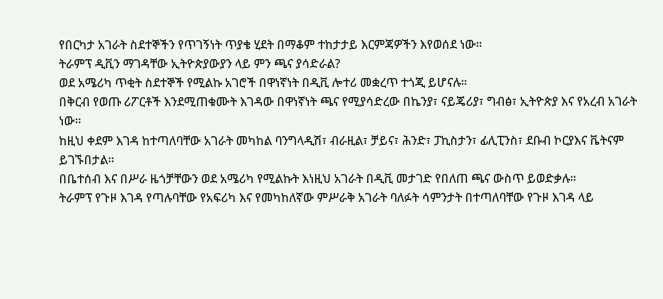የበርካታ አገራት ስደተኞችን የጥገኝነት ጥያቄ ሂደት በማቆም ተከታታይ እርምጃዎችን እየወሰደ ነው።
ትራምፕ ዲቪን ማገዳቸው ኢትዮጵያውያን ላይ ምን ጫና ያሳድራል?
ወደ አሜሪካ ጥቂት ስደተኞች የሚልኩ አገሮች በዋነኛነት በዲቪ ሎተሪ መቋረጥ ተጎጂ ይሆናሉ።
በቅርብ የወጡ ሪፖርቶች እንደሚጠቁሙት እገዳው በዋነኛነት ጫና የሚያሳድረው በኬንያ፣ ናይጄሪያ፣ ግብፅ፣ ኢትዮጵያ እና የአረብ አገራት ነው።
ከዚህ ቀደም እገዳ ከተጣለባቸው አገራት መካከል ባንግላዲሽ፣ ብራዚል፣ ቻይና፣ ሕንድ፣ ፓኪስታን፣ ፊሊፒንስ፣ ደቡብ ኮርያእና ቬትናም ይገኙበታል።
በቤተሰብ እና በሥራ ዜጎቻቸውን ወደ አሜሪካ የሚልኩት እነዚህ አገራት በዲቪ መታገድ የበለጠ ጫና ውስጥ ይወድቃሉ።
ትራምፕ የጉዞ እገዳ የጣሉባቸው የአፍሪካ እና የመካከለኛው ምሥራቅ አገራት ባለፉት ሳምንታት በተጣለባቸው የጉዞ እገዳ ላይ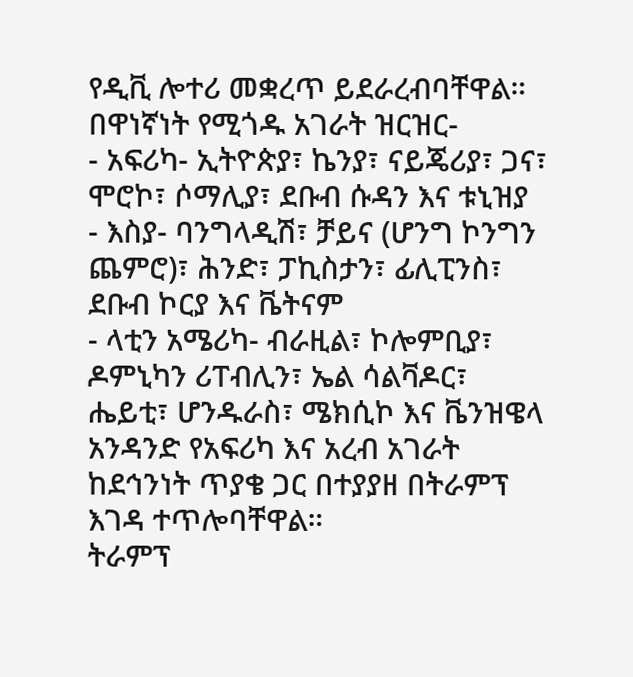የዲቪ ሎተሪ መቋረጥ ይደራረብባቸዋል።
በዋነኛነት የሚጎዱ አገራት ዝርዝር-
- አፍሪካ- ኢትዮጵያ፣ ኬንያ፣ ናይጄሪያ፣ ጋና፣ ሞሮኮ፣ ሶማሊያ፣ ደቡብ ሱዳን እና ቱኒዝያ
- እስያ- ባንግላዲሽ፣ ቻይና (ሆንግ ኮንግን ጨምሮ)፣ ሕንድ፣ ፓኪስታን፣ ፊሊፒንስ፣ ደቡብ ኮርያ እና ቬትናም
- ላቲን አሜሪካ- ብራዚል፣ ኮሎምቢያ፣ ዶምኒካን ሪፐብሊን፣ ኤል ሳልቫዶር፣ ሔይቲ፣ ሆንዱራስ፣ ሜክሲኮ እና ቬንዝዌላ
አንዳንድ የአፍሪካ እና አረብ አገራት ከደኅንነት ጥያቄ ጋር በተያያዘ በትራምፕ እገዳ ተጥሎባቸዋል።
ትራምፕ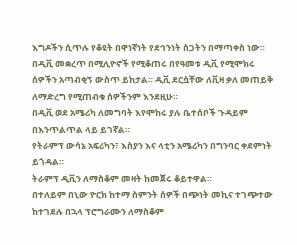እግዶችን ሲጥሉ የቆዩት በዋነኛነት የደኅንነት ስጋትን በማጣቀስ ነው።
በዲቪ መቋረጥ በሚሊዮኖች የሚቆጠሩ በየዓመቱ ዲቪ የሚሞክሩ ሰዎችን አጣብቂኝ ውስጥ ይከታል። ዲቪ ደርሷቸው ለቪዛ ቃለ መጠይቅ ለማድረግ የሚጠብቁ ሰዎችንም እንደዚሁ።
በዲቪ ወደ አሜሪካ ለመግባት እየሞከሩ ያሉ ቤተሰቦች ጉዳይም በእንጥልጥል ላይ ይገኛል።
የትራምፕ ውሳኔ አፍሪካን፣ እስያን እና ላቲን አሜሪካን በግንባር ቀደምነት ይጎዳል።
ትራምፕ ዲቪን ለማስቆም መዛት ከመጀሩ ቆይተዋል።
በተለይም በኒው ዮርክ ከተማ ስምንት ሰዎች በጭነት መኪና ተገጭተው ከተገደሉ በኋላ ፕሮግራሙን ለማስቆም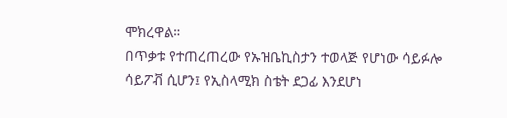ሞክረዋል።
በጥቃቱ የተጠረጠረው የኡዝቤኪስታን ተወላጅ የሆነው ሳይፉሎ ሳይፖቭ ሲሆን፤ የኢስላሚክ ስቴት ደጋፊ እንደሆነ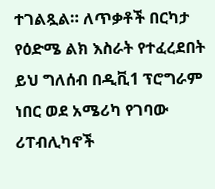ተገልጿል። ለጥቃቶች በርካታ የዕድሜ ልክ እስራት የተፈረደበት ይህ ግለሰብ በዲቪ1 ፕሮግራም ነበር ወደ አሜሪካ የገባው
ሪፐብሊካኖች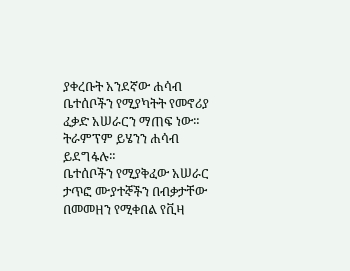ያቀረቡት አንደኛው ሐሳብ ቤተሰቦችን የሚያካትት የመኖሪያ ፈቃድ አሠራርን ማጠፍ ነው። ትራምፕም ይሄንን ሐሳብ ይደግፋሉ።
ቤተሰቦችን የሚያቅፈው አሠራር ታጥፎ ሙያተኞችን በብቃታቸው በመመዘን የሚቀበል የቪዛ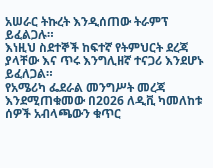አሠራር ትኩረት እንዲሰጠው ትራምፕ ይፈልጋሉ።
እነዚህ ስደተኞች ከፍተኛ የትምህርት ደረጃ ያላቸው እና ጥሩ እንግሊዘኛ ተናጋሪ እንደሆኑ ይፈለጋል።
የአሜሪካ ፌደራል መንግሥት መረጃ እንደሚጠቁመው በ2026 ለዲቪ ካመለከቱ ሰዎች አብላጫውን ቁጥር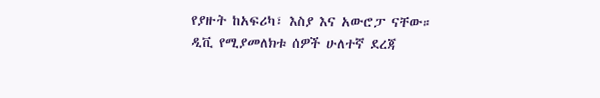የያዙት ከአፍሪካ፣ እስያ እና አውሮፓ ናቸው።
ዲቪ የሚያመለክቱ ሰዎች ሁለተኛ ደረጃ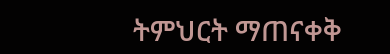ትምህርት ማጠናቀቅ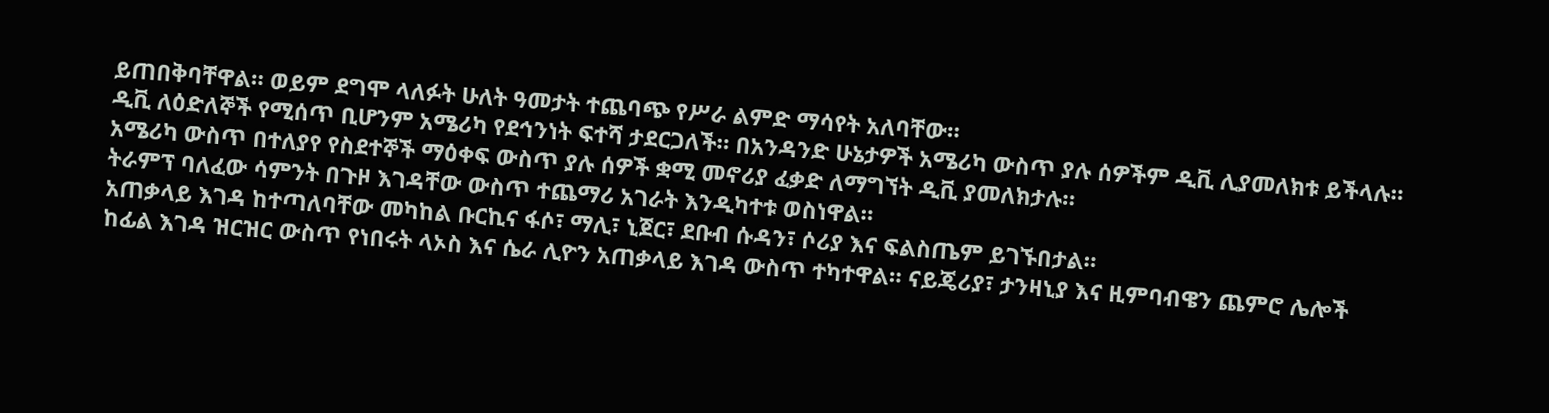ይጠበቅባቸዋል። ወይም ደግሞ ላለፉት ሁለት ዓመታት ተጨባጭ የሥራ ልምድ ማሳየት አለባቸው።
ዲቪ ለዕድለኞች የሚሰጥ ቢሆንም አሜሪካ የደኅንነት ፍተሻ ታደርጋለች። በአንዳንድ ሁኔታዎች አሜሪካ ውስጥ ያሉ ሰዎችም ዲቪ ሊያመለክቱ ይችላሉ።
አሜሪካ ውስጥ በተለያየ የስደተኞች ማዕቀፍ ውስጥ ያሉ ሰዎች ቋሚ መኖሪያ ፈቃድ ለማግኘት ዲቪ ያመለክታሉ።
ትራምፕ ባለፈው ሳምንት በጉዞ እገዳቸው ውስጥ ተጨማሪ አገራት እንዲካተቱ ወስነዋል።
አጠቃላይ እገዳ ከተጣለባቸው መካከል ቡርኪና ፋሶ፣ ማሊ፣ ኒጀር፣ ደቡብ ሱዳን፣ ሶሪያ እና ፍልስጤም ይገኙበታል።
ከፊል እገዳ ዝርዝር ውስጥ የነበሩት ላኦስ እና ሴራ ሊዮን አጠቃላይ እገዳ ውስጥ ተካተዋል። ናይጄሪያ፣ ታንዛኒያ እና ዚምባብዌን ጨምሮ ሌሎች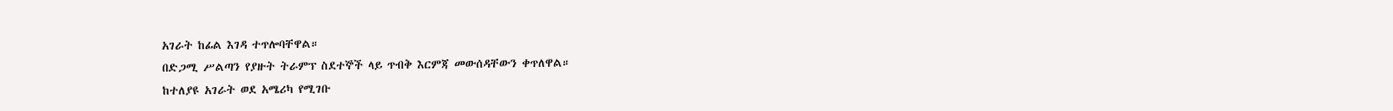አገራት ከፊል እገዳ ተጥሎባቸዋል።
በድጋሚ ሥልጣን የያዙት ትራምፕ ስደተኞች ላይ ጥብቅ እርምጃ መውሰዳቸውን ቀጥለዋል።
ከተለያዩ አገራት ወደ አሜሪካ የሚገቡ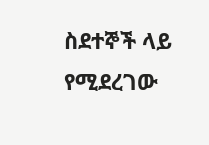ስደተኞች ላይ የሚደረገው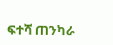ፍተሻ ጠንካራ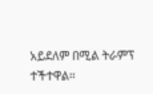አይደለም በሚል ትራምፕ ተችተዋል።